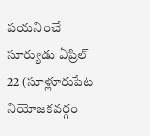పయనించే సూర్యుడు ఏప్రిల్ 22 (సూళ్లూరుపేట నియోజకవర్గం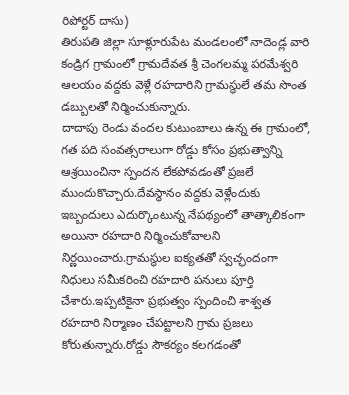రిపోర్టర్ దాసు)
తిరుపతి జిల్లా సూళ్లూరుపేట మండలంలో నాదెండ్ల వారి కండ్రిగ గ్రామంలో గ్రామదేవత శ్రీ చెంగలమ్మ పరమేశ్వరి ఆలయం వద్దకు వెళ్లే రహదారిని గ్రామస్థులే తమ సొంత డబ్బులతో నిర్మించుకున్నారు.
దాదాపు రెండు వందల కుటుంబాలు ఉన్న ఈ గ్రామంలో, గత పది సంవత్సరాలుగా రోడ్డు కోసం ప్రభుత్వాన్ని ఆశ్రయించినా స్పందన లేకపోవడంతో ప్రజలే ముందుకొచ్చారు.దేవస్థానం వద్దకు వెళ్లేందుకు ఇబ్బందులు ఎదుర్కొంటున్న నేపథ్యంలో తాత్కాలికంగా అయినా రహదారి నిర్మించుకోవాలని నిర్ణయించారు.గ్రామస్థుల ఐక్యతతో స్వచ్ఛందంగా నిధులు సమీకరించి రహదారి పనులు పూర్తి చేశారు.ఇప్పటికైనా ప్రభుత్వం స్పందించి శాశ్వత రహదారి నిర్మాణం చేపట్టాలని గ్రామ ప్రజలు కోరుతున్నారు.రోడ్డు సౌకర్యం కలగడంతో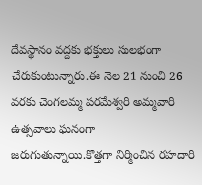దేవస్థానం వద్దకు భక్తులు సులభంగా చేరుకుంటున్నారు.ఈ నెల 21 నుంచి 26 వరకు చెంగలమ్మ పరమేశ్వరి అమ్మవారి ఉత్సవాలు ఘనంగా జరుగుతున్నాయి.కొత్తగా నిర్మించిన రహదారి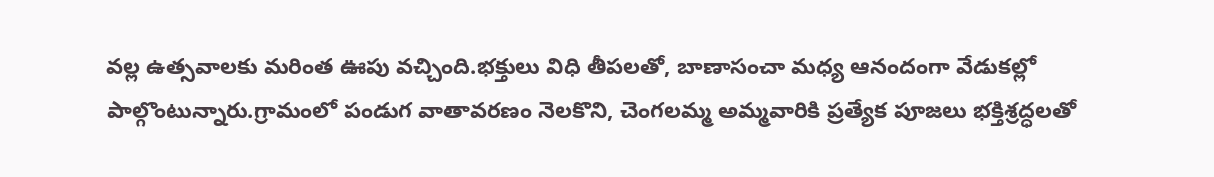వల్ల ఉత్సవాలకు మరింత ఊపు వచ్చింది.భక్తులు విధి తీపలతో, బాణాసంచా మధ్య ఆనందంగా వేడుకల్లో పాల్గొంటున్నారు.గ్రామంలో పండుగ వాతావరణం నెలకొని, చెంగలమ్మ అమ్మవారికి ప్రత్యేక పూజలు భక్తిశ్రద్ధలతో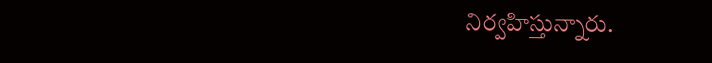నిర్వహిస్తున్నారు.